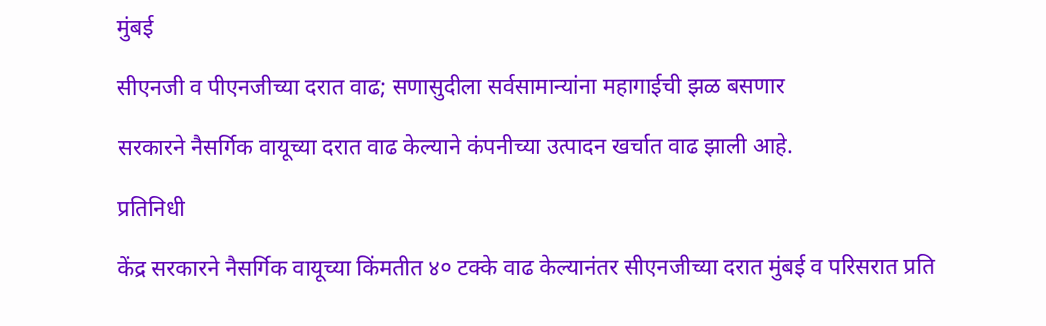मुंबई

सीएनजी व पीएनजीच्या दरात वाढ; सणासुदीला सर्वसामान्यांना महागाईची झळ बसणार

सरकारने नैसर्गिक वायूच्या दरात वाढ केल्याने कंपनीच्या उत्पादन खर्चात वाढ झाली आहे.

प्रतिनिधी

केंद्र सरकारने नैसर्गिक वायूच्या किंमतीत ४० टक्के वाढ केल्यानंतर सीएनजीच्या दरात मुंबई व परिसरात प्रति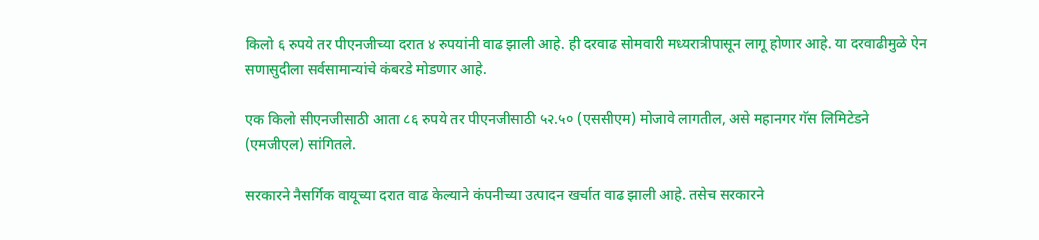किलो ६ रुपये तर पीएनजीच्या दरात ४ रुपयांनी वाढ झाली आहे. ही दरवाढ सोमवारी मध्यरात्रीपासून लागू होणार आहे. या दरवाढीमुळे ऐन सणासुदीला सर्वसामान्यांचे कंबरडे मोडणार आहे.

एक किलो सीएनजीसाठी आता ८६ रुपये तर पीएनजीसाठी ५२.५० (एससीएम) मोजावे लागतील, असे महानगर गॅस लिमिटेडने (एमजीएल) सांगितले.

सरकारने नैसर्गिक वायूच्या दरात वाढ केल्याने कंपनीच्या उत्पादन खर्चात वाढ झाली आहे. तसेच सरकारने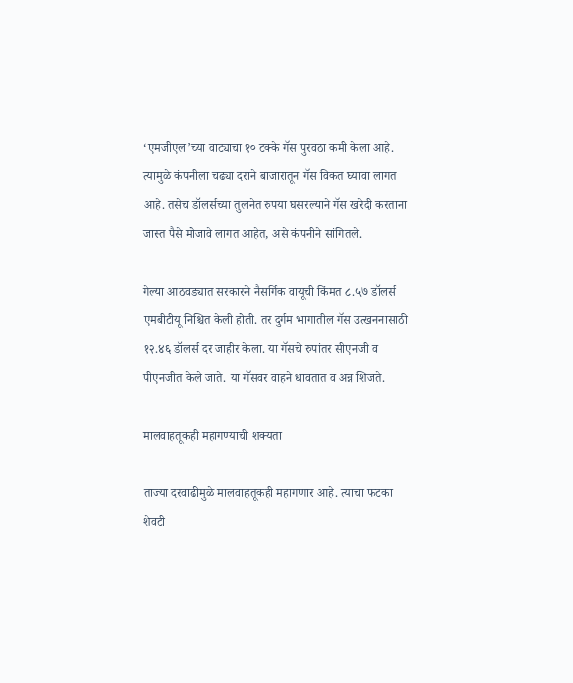‘एमजीएल’च्या वाट्याचा १० टक्के गॅस पुरवठा कमी केला आहे. त्यामुळे कंपनीला चढ्या दराने बाजारातून गॅस विकत घ्यावा लागत आहे. तसेच डॉलर्सच्या तुलनेत रुपया घसरल्याने गॅस खरेदी करताना जास्त पैसे मोजावे लागत आहेत, असे कंपनीने सांगितले.

गेल्या आठवड्यात सरकारने नैसर्गिक वायूची किंमत ८.५७ डॉलर्स एमबीटीयू निश्चित केली होती. तर दुर्गम भागातील गॅस उत्खननासाठी १२.४६ डॉलर्स दर जाहीर केला. या गॅसचे रुपांतर सीएनजी व पीएनजीत केले जाते. या गॅसवर वाहने धावतात व अन्न शिजते.

मालवाहतूकही महागण्याची शक्यता

ताज्या दरवाढीमुळे मालवाहतूकही महागणार आहे. त्याचा फटका शेवटी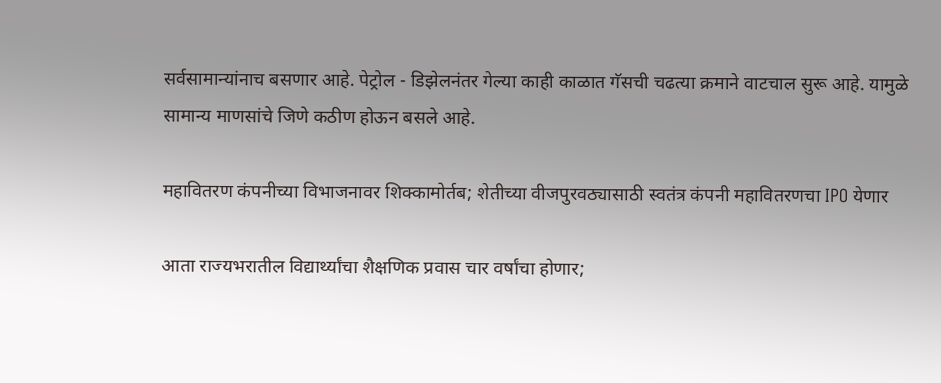सर्वसामान्यांनाच बसणार आहे. पेट्रोल - डिझेलनंतर गेल्या काही काळात गॅसची चढत्या क्रमाने वाटचाल सुरू आहे. यामुळे सामान्य माणसांचे जिणे कठीण होऊन बसले आहे.

महावितरण कंपनीच्या विभाजनावर शिक्कामोर्तब; शेतीच्या वीजपुरवठ्यासाठी स्वतंत्र कंपनी महावितरणचा IPO येणार

आता राज्यभरातील विद्यार्थ्यांचा शैक्षणिक प्रवास चार वर्षांचा होणार;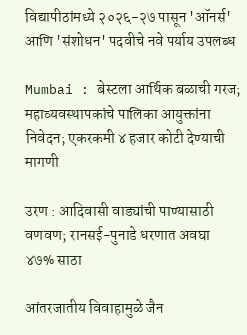विद्यापीठांमध्ये २०२६-२७ पासून 'ऑनर्स' आणि 'संशोधन' पदवीचे नवे पर्याय उपलब्ध

Mumbai : बेस्टला आर्थिक बळाची गरज; महाव्यवस्थापकांचे पालिका आयुक्तांना निवेदन; एकरकमी ४ हजार कोटी देण्याची मागणी

उरण : आदिवासी वाड्यांची पाण्यासाठी वणवण; रानसई-पुनाडे धरणात अवघा ४७% साठा

आंतरजातीय विवाहामुळे जैन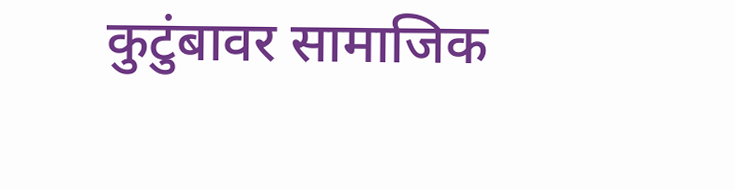कुटुंबावर सामाजिक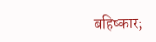बहिष्कार;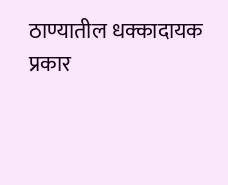ठाण्यातील धक्कादायक प्रकार